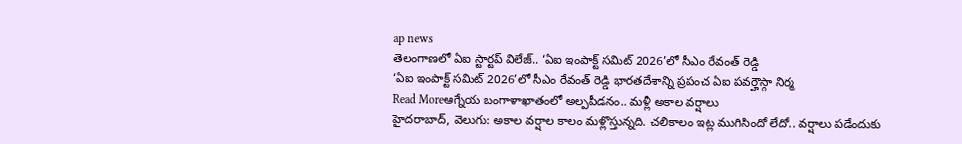ap news
తెలంగాణలో ఏఐ స్టార్టప్ విలేజ్.. ‘ఏఐ ఇంపాక్ట్ సమిట్ 2026’లో సీఎం రేవంత్ రెడ్డి
‘ఏఐ ఇంపాక్ట్ సమిట్ 2026’లో సీఎం రేవంత్ రెడ్డి భారతదేశాన్ని ప్రపంచ ఏఐ పవర్హౌస్గా నిర్మ
Read Moreఆగ్నేయ బంగాళాఖాతంలో అల్పపీడనం.. మళ్లీ అకాల వర్షాలు
హైదరాబాద్, వెలుగు: అకాల వర్షాల కాలం మళ్లొస్తున్నది. చలికాలం ఇట్ల ముగిసిందో లేదో.. వర్షాలు పడేందుకు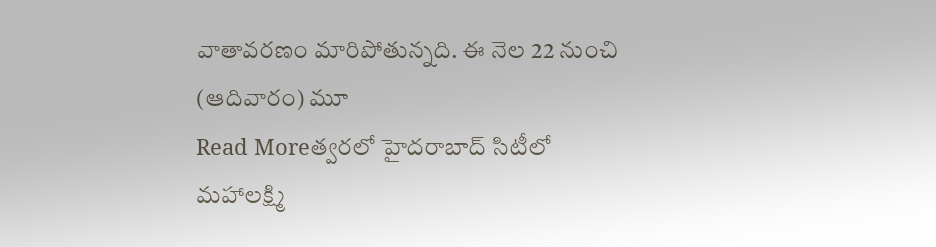వాతావరణం మారిపోతున్నది. ఈ నెల 22 నుంచి (ఆదివారం) మూ
Read Moreత్వరలో హైదరాబాద్ సిటీలో మహాలక్ష్మి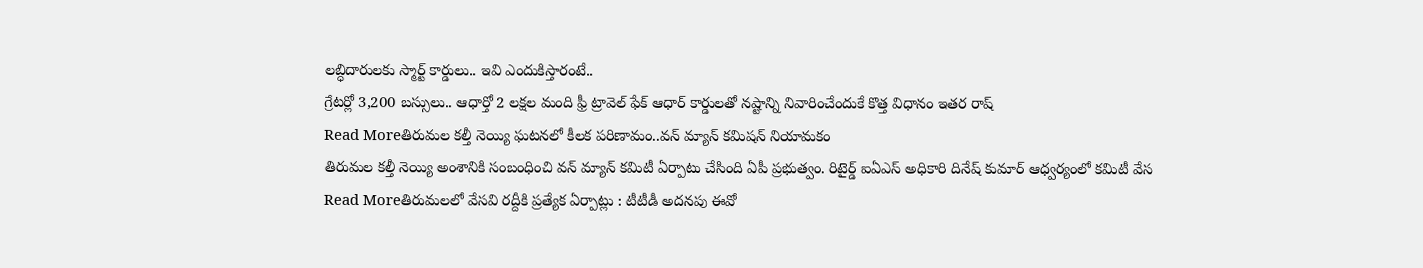లబ్ధిదారులకు స్మార్ట్ కార్డులు.. ఇవి ఎందుకిస్తారంటే..
గ్రేటర్లో 3,200 బస్సులు.. ఆధార్తో 2 లక్షల మంది ఫ్రీ ట్రావెల్ ఫేక్ ఆధార్ కార్డులతో నష్టాన్ని నివారించేందుకే కొత్త విధానం ఇతర రాష్
Read Moreతిరుమల కల్తీ నెయ్యి ఘటనలో కీలక పరిణామం..వన్ మ్యాన్ కమిషన్ నియామకం
తిరుమల కల్తీ నెయ్యి అంశానికి సంబంధించి వన్ మ్యాన్ కమిటీ ఏర్పాటు చేసింది ఏపీ ప్రభుత్వం. రిటైర్డ్ ఐఏఎస్ అధికారి దినేష్ కుమార్ ఆధ్వర్యంలో కమిటీ వేస
Read Moreతిరుమలలో వేసవి రద్దీకి ప్రత్యేక ఏర్పాట్లు : టీటీడీ అదనపు ఈవో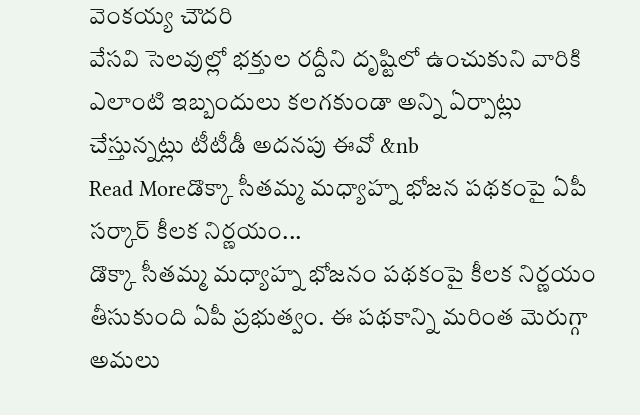వెంకయ్య చౌదరి
వేసవి సెలవుల్లో భక్తుల రద్దీని దృష్టిలో ఉంచుకుని వారికి ఎలాంటి ఇబ్బందులు కలగకుండా అన్ని ఏర్పాట్లు చేస్తున్నట్లు టీటీడీ అదనపు ఈవో &nb
Read Moreడొక్కా సీతమ్మ మధ్యాహ్న భోజన పథకంపై ఏపీ సర్కార్ కీలక నిర్ణయం...
డొక్కా సీతమ్మ మధ్యాహ్న భోజనం పథకంపై కీలక నిర్ణయం తీసుకుంది ఏపీ ప్రభుత్వం. ఈ పథకాన్ని మరింత మెరుగ్గా అమలు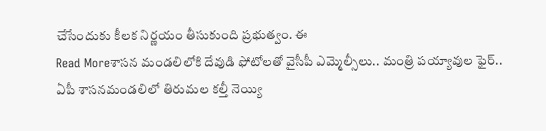చేసేందుకు కీలక నిర్ణయం తీసుకుంది ప్రభుత్వం. ఈ
Read Moreశాసన మండలిలోకి దేవుడి ఫోటోలతో వైసీపీ ఎమ్మెల్సీలు.. మంత్రి పయ్యావుల ఫైర్..
ఏపీ శాసనమండలిలో తిరుమల కల్తీ నెయ్యి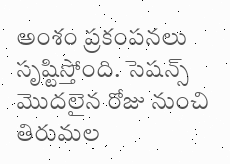అంశం ప్రకంపనలు సృష్టిస్తోంది. సెషన్స్ మొదలైన రోజు నుంచి తిరుమల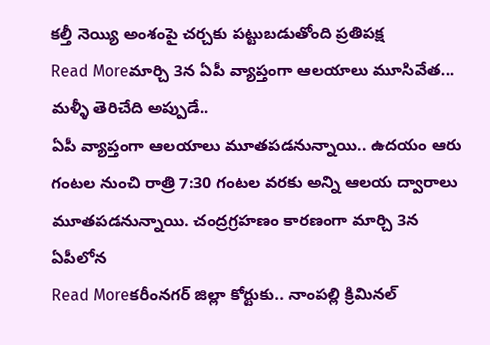కల్తీ నెయ్యి అంశంపై చర్చకు పట్టుబడుతోంది ప్రతిపక్ష
Read Moreమార్చి 3న ఏపీ వ్యాప్తంగా ఆలయాలు మూసివేత... మళ్ళీ తెరిచేది అప్పుడే..
ఏపీ వ్యాప్తంగా ఆలయాలు మూతపడనున్నాయి.. ఉదయం ఆరు గంటల నుంచి రాత్రి 7:30 గంటల వరకు అన్ని ఆలయ ద్వారాలు మూతపడనున్నాయి. చంద్రగ్రహణం కారణంగా మార్చి 3న ఏపీలోన
Read Moreకరీంనగర్ జిల్లా కోర్టుకు.. నాంపల్లి క్రిమినల్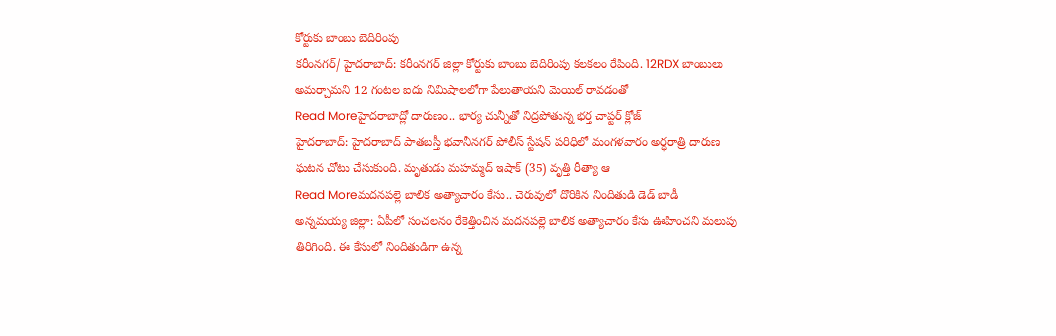కోర్టుకు బాంబు బెదిరింపు
కరీంనగర్/ హైదరాబాద్: కరీంనగర్ జిల్లా కోర్టుకు బాంబు బెదిరింపు కలకలం రేపింది. 12RDX బాంబులు అమర్చామని 12 గంటల ఐదు నిమిషాలలోగా పేలుతాయని మెయిల్ రావడంతో
Read Moreహైదరాబాద్లో దారుణం.. భార్య చున్నీతో నిద్రపోతున్న భర్త చాప్టర్ క్లోజ్
హైదరాబాద్: హైదరాబాద్ పాతబస్తీ భవానీనగర్ పోలీస్ స్టేషన్ పరిధిలో మంగళవారం అర్ధరాత్రి దారుణ ఘటన చోటు చేసుకుంది. మృతుడు మహమ్మద్ ఇషాక్ (35) వృత్తి రీత్యా ఆ
Read Moreమదనపల్లె బాలిక అత్యాచారం కేసు.. చెరువులో దొరికిన నిందితుడి డెడ్ బాడీ
అన్నమయ్య జిల్లా: ఏపీలో సంచలనం రేకెత్తించిన మదనపల్లె బాలిక అత్యాచారం కేసు ఊహించని మలుపు తిరిగింది. ఈ కేసులో నిందితుడిగా ఉన్న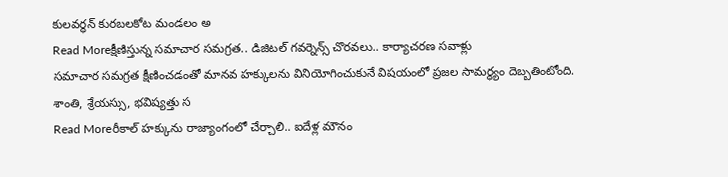కులవర్ధన్ కురబలకోట మండలం అ
Read Moreక్షీణిస్తున్న సమాచార సమగ్రత.. డిజిటల్ గవర్నెన్స్ చొరవలు.. కార్యాచరణ సవాళ్లు
సమాచార సమగ్రత క్షీణించడంతో మానవ హక్కులను వినియోగించుకునే విషయంలో ప్రజల సామర్థ్యం దెబ్బతింటోంది. శాంతి, శ్రేయస్సు, భవిష్యత్తు స
Read Moreరీకాల్ హక్కును రాజ్యాంగంలో చేర్చాలి.. ఐదేళ్ల మౌనం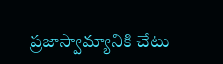ప్రజాస్వామ్యానికి చేటు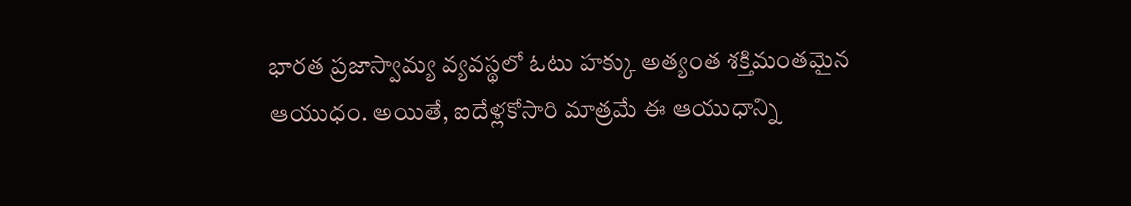భారత ప్రజాస్వామ్య వ్యవస్థలో ఓటు హక్కు అత్యంత శక్తిమంతమైన ఆయుధం. అయితే, ఐదేళ్లకోసారి మాత్రమే ఈ ఆయుధాన్ని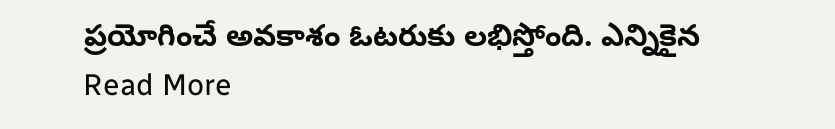ప్రయోగించే అవకాశం ఓటరుకు లభిస్తోంది. ఎన్నికైన
Read More